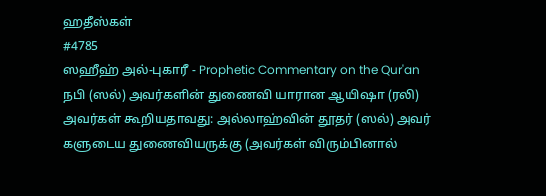ஹதீஸ்கள்
#4785
ஸஹீஹ் அல்-புகாரீ - Prophetic Commentary on the Qur'an
நபி (ஸல்) அவர்களின் துணைவி யாரான ஆயிஷா (ரலி) அவர்கள் கூறியதாவது: அல்லாஹ்வின் தூதர் (ஸல்) அவர் களுடைய துணைவியருக்கு (அவர்கள் விரும்பினால்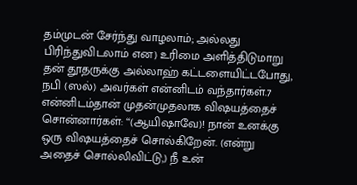தம்முடன் சேர்ந்து வாழலாம்; அல்லது பிரிந்துவிடலாம் என) உரிமை அளித்திடுமாறு தன் தூதருக்கு அல்லாஹ் கட்டளையிட்டபோது, நபி (ஸல்) அவர்கள் என்னிடம் வந்தார்கள்.7 என்னிடம்தான் முதன்முதலாக விஷயத்தைச் சொன்னார்கள்: ‘‘(ஆயிஷாவே)! நான் உனக்கு ஒரு விஷயத்தைச் சொல்கிறேன். (என்று அதைச் சொல்லிவிட்டு,) நீ உன்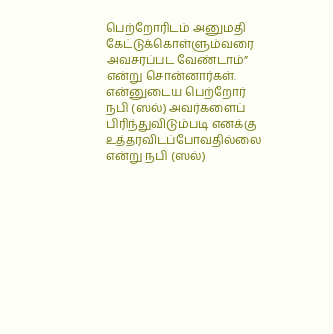பெற்றோரிடம் அனுமதி கேட்டுக்கொள்ளும்வரை அவசரப்பட வேண்டாம்” என்று சொன்னார்கள். என்னுடைய பெற்றோர் நபி (ஸல்) அவர்களைப் பிரிந்துவிடும்படி எனக்கு உத்தரவிடப்போவதில்லை என்று நபி (ஸல்)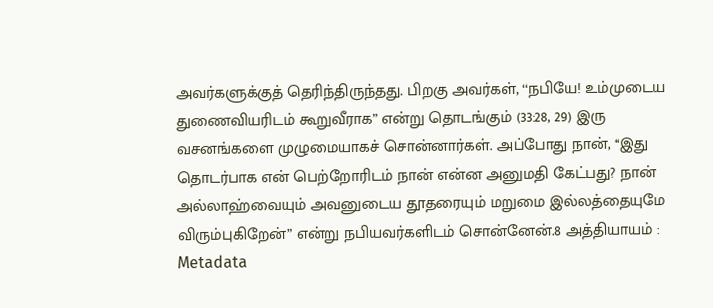அவர்களுக்குத் தெரிந்திருந்தது. பிறகு அவர்கள், ‘‘நபியே! உம்முடைய துணைவியரிடம் கூறுவீராக” என்று தொடங்கும் (33:28, 29) இரு வசனங்களை முழுமையாகச் சொன்னார்கள். அப்போது நான், ‘‘இது தொடர்பாக என் பெற்றோரிடம் நான் என்ன அனுமதி கேட்பது? நான் அல்லாஹ்வையும் அவனுடைய தூதரையும் மறுமை இல்லத்தையுமே விரும்புகிறேன்” என்று நபியவர்களிடம் சொன்னேன்.8 அத்தியாயம் :
Metadata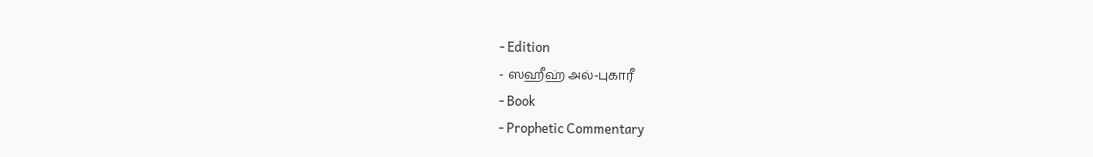- Edition
- ஸஹீஹ் அல்-புகாரீ
- Book
- Prophetic Commentary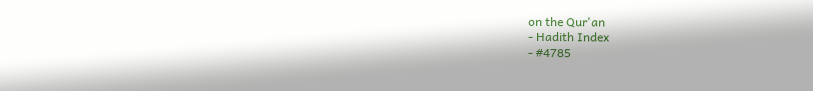on the Qur'an
- Hadith Index
- #4785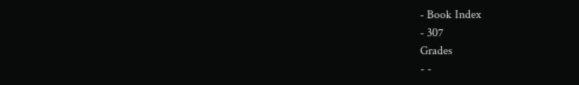- Book Index
- 307
Grades
- -